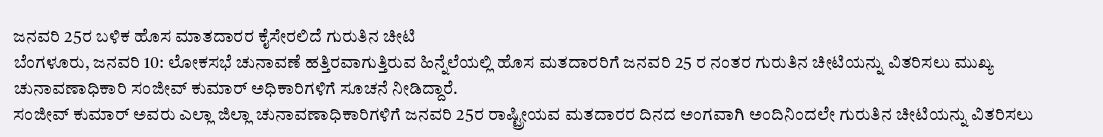ಜನವರಿ 25ರ ಬಳಿಕ ಹೊಸ ಮಾತದಾರರ ಕೈಸೇರಲಿದೆ ಗುರುತಿನ ಚೀಟಿ
ಬೆಂಗಳೂರು, ಜನವರಿ 10: ಲೋಕಸಭೆ ಚುನಾವಣೆ ಹತ್ತಿರವಾಗುತ್ತಿರುವ ಹಿನ್ನೆಲೆಯಲ್ಲಿ ಹೊಸ ಮತದಾರರಿಗೆ ಜನವರಿ 25 ರ ನಂತರ ಗುರುತಿನ ಚೀಟಿಯನ್ನು ವಿತರಿಸಲು ಮುಖ್ಯ ಚುನಾವಣಾಧಿಕಾರಿ ಸಂಜೀವ್ ಕುಮಾರ್ ಅಧಿಕಾರಿಗಳಿಗೆ ಸೂಚನೆ ನೀಡಿದ್ದಾರೆ.
ಸಂಜೀವ್ ಕುಮಾರ್ ಅವರು ಎಲ್ಲಾ ಜಿಲ್ಲಾ ಚುನಾವಣಾಧಿಕಾರಿಗಳಿಗೆ ಜನವರಿ 25ರ ರಾಷ್ಟ್ರೀಯವ ಮತದಾರರ ದಿನದ ಅಂಗವಾಗಿ ಅಂದಿನಿಂದಲೇ ಗುರುತಿನ ಚೀಟಿಯನ್ನು ವಿತರಿಸಲು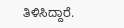ತಿಳಿಸಿದ್ದಾರೆ.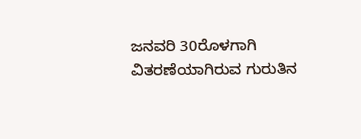ಜನವರಿ 30ರೊಳಗಾಗಿ ವಿತರಣೆಯಾಗಿರುವ ಗುರುತಿನ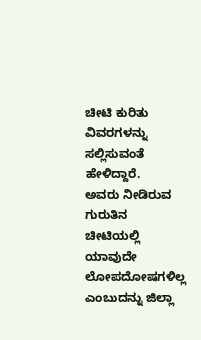ಚೀಟಿ ಕುರಿತು ವಿವರಗಳನ್ನು ಸಲ್ಲಿಸುವಂತೆ ಹೇಳಿದ್ದಾರೆ.
ಅವರು ನೀಡಿರುವ ಗುರುತಿನ ಚೀಟಿಯಲ್ಲಿ ಯಾವುದೇ ಲೋಪದೋಷಗಳಿಲ್ಲ ಎಂಬುದನ್ನು ಜಿಲ್ಲಾ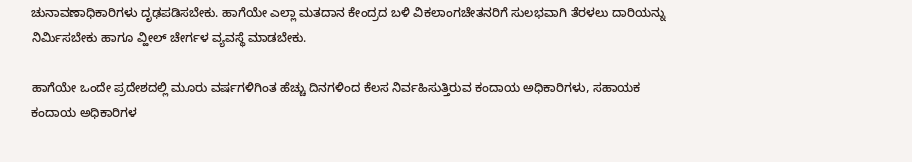ಚುನಾವಣಾಧಿಕಾರಿಗಳು ದೃಢಪಡಿಸಬೇಕು. ಹಾಗೆಯೇ ಎಲ್ಲಾ ಮತದಾನ ಕೇಂದ್ರದ ಬಳಿ ವಿಕಲಾಂಗಚೇತನರಿಗೆ ಸುಲಭವಾಗಿ ತೆರಳಲು ದಾರಿಯನ್ನು ನಿರ್ಮಿಸಬೇಕು ಹಾಗೂ ವ್ಹೀಲ್ ಚೇರ್ಗಳ ವ್ಯವಸ್ಥೆ ಮಾಡಬೇಕು.

ಹಾಗೆಯೇ ಒಂದೇ ಪ್ರದೇಶದಲ್ಲಿ ಮೂರು ವರ್ಷಗಳಿಗಿಂತ ಹೆಚ್ಚು ದಿನಗಳಿಂದ ಕೆಲಸ ನಿರ್ವಹಿಸುತ್ತಿರುವ ಕಂದಾಯ ಅಧಿಕಾರಿಗಳು, ಸಹಾಯಕ ಕಂದಾಯ ಅಧಿಕಾರಿಗಳ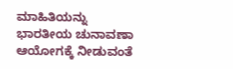ಮಾಹಿತಿಯನ್ನು ಭಾರತೀಯ ಚುನಾವಣಾ ಆಯೋಗಕ್ಕೆ ನೀಡುವಂತೆ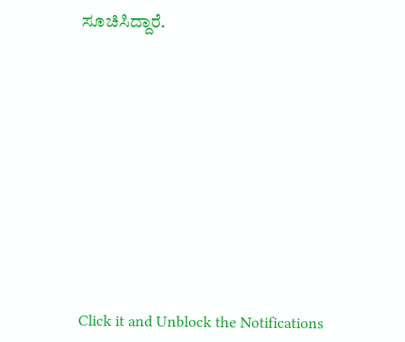ಸೂಚಿಸಿದ್ದಾರೆ.












Click it and Unblock the Notifications